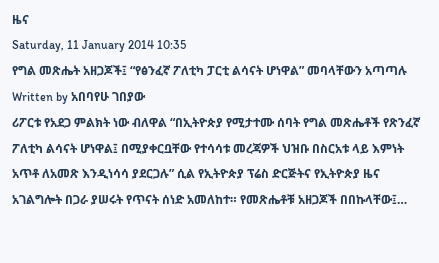ዜና
Saturday, 11 January 2014 10:35
የግል መጽሔት አዘጋጆች፤ “የፅንፈኛ ፖለቲካ ፓርቲ ልሳናት ሆነዋል” መባላቸውን አጣጣሉ
Written by አበባየሁ ገበያው
ሪፖርቱ የአደጋ ምልክት ነው ብለዋል “በኢትዮጵያ የሚታተሙ ሰባት የግል መጽሔቶች የጽንፈኛ ፖለቲካ ልሳናት ሆነዋል፤ በሚያቀርቧቸው የተሳሳቱ መረጃዎች ህዝቡ በስርአቱ ላይ እምነት አጥቶ ለአመጽ እንዲነሳሳ ያደርጋሉ” ሲል የኢትዮጵያ ፕሬስ ድርጅትና የኢትዮጵያ ዜና አገልግሎት በጋራ ያሠሩት የጥናት ሰነድ አመለከተ። የመጽሔቶቹ አዘጋጆች በበኩላቸው፤…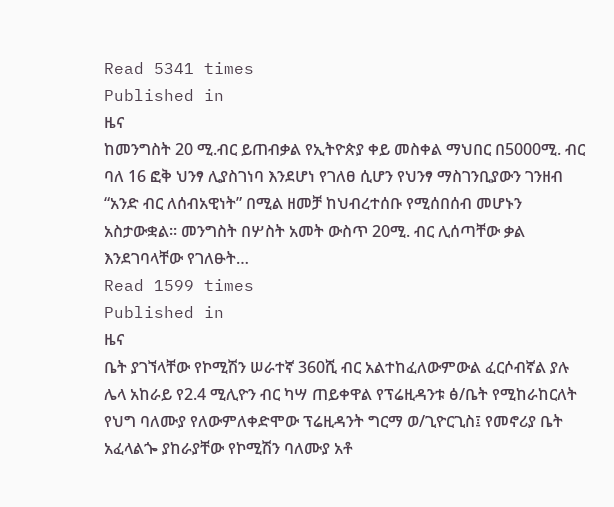Read 5341 times
Published in
ዜና
ከመንግስት 20 ሚ.ብር ይጠብቃል የኢትዮጵያ ቀይ መስቀል ማህበር በ5000ሚ. ብር ባለ 16 ፎቅ ህንፃ ሊያስገነባ እንደሆነ የገለፀ ሲሆን የህንፃ ማስገንቢያውን ገንዘብ “አንድ ብር ለሰብአዊነት” በሚል ዘመቻ ከህብረተሰቡ የሚሰበሰብ መሆኑን አስታውቋል፡፡ መንግስት በሦስት አመት ውስጥ 20ሚ. ብር ሊሰጣቸው ቃል እንደገባላቸው የገለፁት…
Read 1599 times
Published in
ዜና
ቤት ያገኘላቸው የኮሚሽን ሠራተኛ 360ሺ ብር አልተከፈለውምውል ፈርሶብኛል ያሉ ሌላ አከራይ የ2.4 ሚሊዮን ብር ካሣ ጠይቀዋል የፕሬዚዳንቱ ፅ/ቤት የሚከራከርለት የህግ ባለሙያ የለውምለቀድሞው ፕሬዚዳንት ግርማ ወ/ጊዮርጊስ፤ የመኖሪያ ቤት አፈላልጐ ያከራያቸው የኮሚሽን ባለሙያ አቶ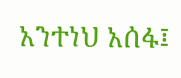አንተነህ አሰፋ፤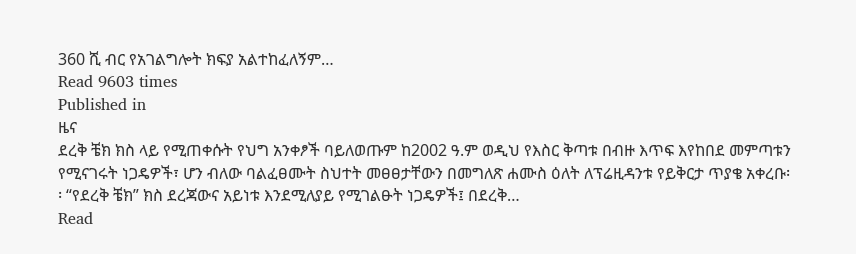360 ሺ ብር የአገልግሎት ክፍያ አልተከፈለኝም…
Read 9603 times
Published in
ዜና
ደረቅ ቼክ ክስ ላይ የሚጠቀሱት የህግ አንቀፆች ባይለወጡም ከ2002 ዓ.ም ወዲህ የእስር ቅጣቱ በብዙ እጥፍ እየከበደ መምጣቱን የሚናገሩት ነጋዴዎች፣ ሆን ብለው ባልፈፀሙት ስህተት መፀፀታቸውን በመግለጽ ሐሙስ ዕለት ለፕሬዚዳንቱ የይቅርታ ጥያቄ አቀረቡ፡፡ “የደረቅ ቼክ” ክስ ደረጃውና አይነቱ እንደሚለያይ የሚገልፁት ነጋዴዎች፤ በደረቅ…
Read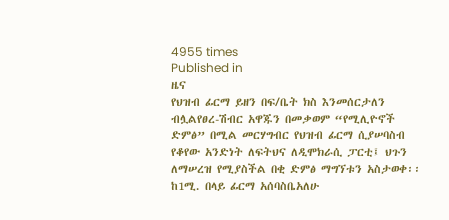4955 times
Published in
ዜና
የህዝብ ፊርማ ይዘን በፍ/ቤት ክስ እንመሰርታለን ብሏልየፀረ-ሽብር አዋጁን በመቃወም “የሚሊዮኖች ድምፅ” በሚል መርሃግብር የህዝብ ፊርማ ሲያሠባስብ የቆየው አንድነት ለፍትህና ለዲሞክራሲ ፓርቲ፤ ህጉን ለማሠረዝ የሚያስችል በቂ ድምፅ ማግኘቱን አስታወቀ፡፡ ከ1ሚ. በላይ ፊርማ አሰባስቤአለሁ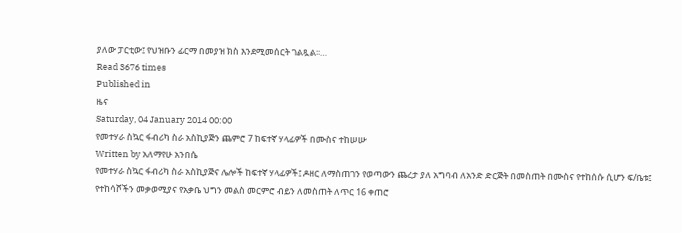ያለው ፓርቲው፤ የህዝቡን ፊርማ በመያዝ ክስ እንደሚመሰርት ገልጿል፡፡…
Read 3676 times
Published in
ዜና
Saturday, 04 January 2014 00:00
የመተሃራ ስኳር ፋብሪካ ስራ አስኪያጅን ጨምሮ 7 ከፍተኛ ሃላፊዎች በሙስና ተከሠሡ
Written by አለማየሁ አንበሴ
የመተሃራ ስኳር ፋብሪካ ስራ አስኪያጅና ሌሎች ከፍተኛ ሃላፊዎች፤ ዶዘር ለማስጠገን የወጣውን ጨረታ ያለ አግባብ ለአንድ ድርጅት በመስጠት በሙስና የተከሰሱ ሲሆን ፍ/ቤቱ፤ የተከሳሾችን መቃወሚያና የአቃቤ ህግን መልስ መርምሮ ብይን ለመስጠት ለጥር 16 ቀጠሮ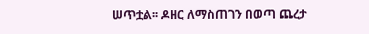ሠጥቷል፡፡ ዶዘር ለማስጠገን በወጣ ጨረታ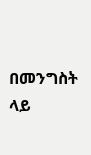በመንግስት ላይ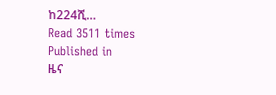ከ224ሺ…
Read 3511 times
Published in
ዜና